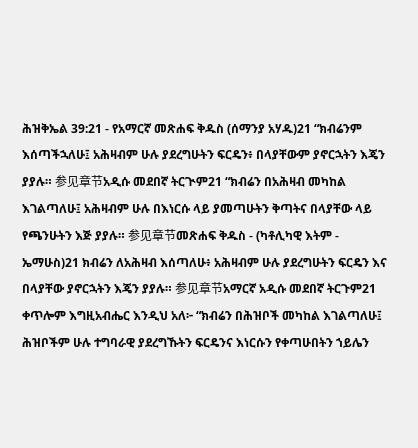ሕዝቅኤል 39:21 - የአማርኛ መጽሐፍ ቅዱስ (ሰማንያ አሃዱ)21 “ክብሬንም እሰጣችኋለሁ፤ አሕዛብም ሁሉ ያደረግሁትን ፍርዴን፥ በላያቸውም ያኖርኋትን እጄን ያያሉ። 参见章节አዲሱ መደበኛ ትርጒም21 “ክብሬን በአሕዛብ መካከል እገልጣለሁ፤ አሕዛብም ሁሉ በእነርሱ ላይ ያመጣሁትን ቅጣትና በላያቸው ላይ የጫንሁትን እጅ ያያሉ። 参见章节መጽሐፍ ቅዱስ - (ካቶሊካዊ እትም - ኤማሁስ)21 ክብሬን ለአሕዛብ እሰጣለሁ፥ አሕዛብም ሁሉ ያደረግሁትን ፍርዴን እና በላያቸው ያኖርኋትን እጄን ያያሉ። 参见章节አማርኛ አዲሱ መደበኛ ትርጉም21 ቀጥሎም እግዚአብሔር እንዲህ አለ፦ “ክብሬን በሕዝቦች መካከል እገልጣለሁ፤ ሕዝቦችም ሁሉ ተግባራዊ ያደረግኹትን ፍርዴንና እነርሱን የቀጣሁበትን ኀይሌን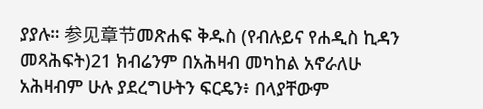ያያሉ። 参见章节መጽሐፍ ቅዱስ (የብሉይና የሐዲስ ኪዳን መጻሕፍት)21 ክብሬንም በአሕዛብ መካከል አኖራለሁ አሕዛብም ሁሉ ያደረግሁትን ፍርዴን፥ በላያቸውም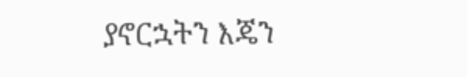ያኖርኋትን እጄን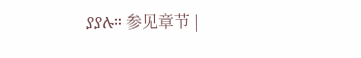ያያሉ። 参见章节 |